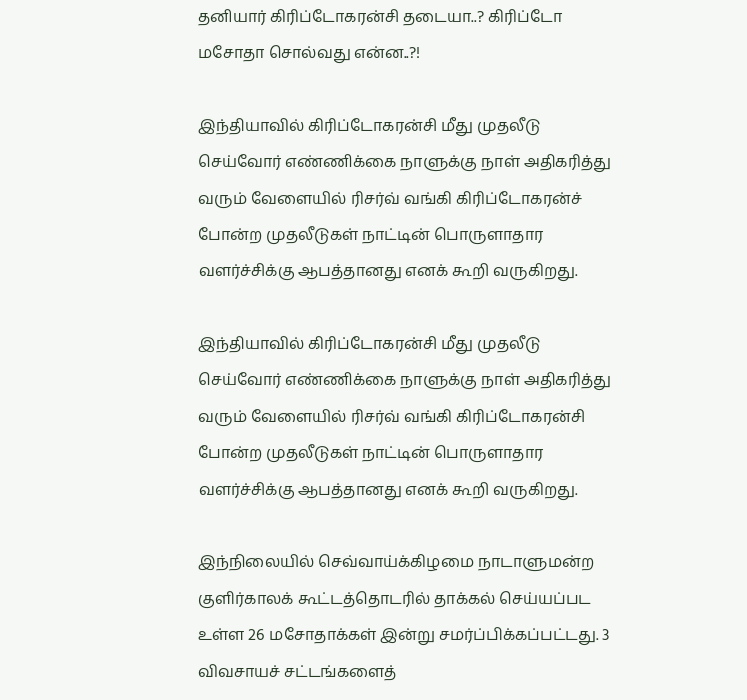தனியார் கிரிப்டோகரன்சி தடையா..? கிரிப்டோ மசோதா சொல்வது என்ன..?!

இந்தியாவில் கிரிப்டோகரன்சி மீது முதலீடு செய்வோர் எண்ணிக்கை நாளுக்கு நாள் அதிகரித்து வரும் வேளையில் ரிசர்வ் வங்கி கிரிப்டோகரன்ச் போன்ற முதலீடுகள் நாட்டின் பொருளாதார வளர்ச்சிக்கு ஆபத்தானது எனக் கூறி வருகிறது.

இந்தியாவில் கிரிப்டோகரன்சி மீது முதலீடு செய்வோர் எண்ணிக்கை நாளுக்கு நாள் அதிகரித்து வரும் வேளையில் ரிசர்வ் வங்கி கிரிப்டோகரன்சி போன்ற முதலீடுகள் நாட்டின் பொருளாதார வளர்ச்சிக்கு ஆபத்தானது எனக் கூறி வருகிறது.

இந்நிலையில் செவ்வாய்க்கிழமை நாடாளுமன்ற குளிர்காலக் கூட்டத்தொடரில் தாக்கல் செய்யப்பட உள்ள 26 மசோதாக்கள் இன்று சமர்ப்பிக்கப்பட்டது. 3 விவசாயச் சட்டங்களைத்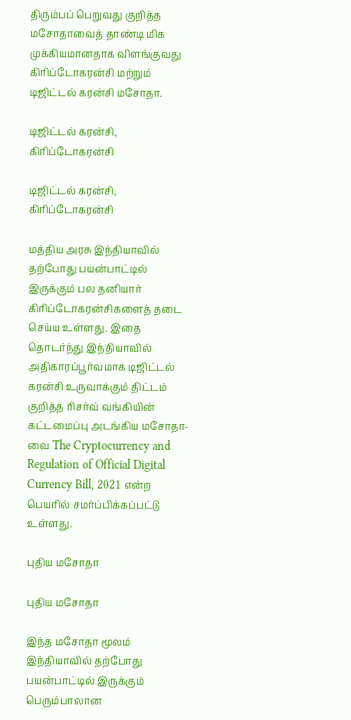திரும்பப் பெறுவது குறித்த மசோதாவைத் தாண்டி மிக முக்கியமானதாக விளங்குவது கிரிப்டோகரன்சி மற்றும் டிஜிட்டல் கரன்சி மசோதா.

டிஜிட்டல் கரன்சி, கிரிப்டோகரன்சி

டிஜிட்டல் கரன்சி, கிரிப்டோகரன்சி

மத்திய அரசு இந்தியாவில் தற்போது பயன்பாட்டில் இருக்கும் பல தனியார் கிரிப்டோகரன்சிகளைத் தடை செய்ய உள்ளது. இதை தொடர்ந்து இந்தியாவில் அதிகாரப்பூர்வமாக டிஜிட்டல் கரன்சி உருவாக்கும் திட்டம் குறித்த ரிசர்வ் வங்கியின் கட்டமைப்பு அடங்கிய மசோதா-வை The Cryptocurrency and Regulation of Official Digital Currency Bill, 2021 என்ற பெயரில் சமர்ப்பிக்கப்பட்டு உள்ளது.

புதிய மசோதா

புதிய மசோதா

இந்த மசோதா மூலம் இந்தியாவில் தற்போது பயன்பாட்டில் இருக்கும் பெரும்பாலான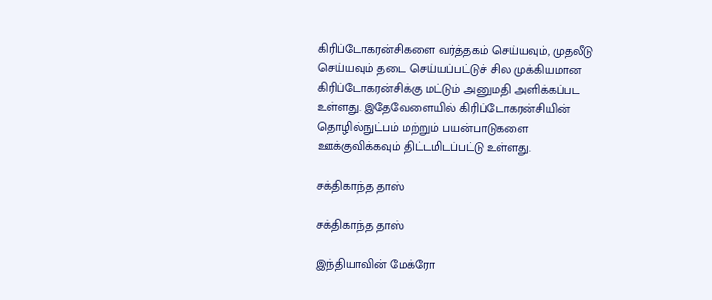கிரிப்டோகரன்சிகளை வர்த்தகம் செய்யவும், முதலீடு செய்யவும் தடை செய்யப்பட்டுச் சில முக்கியமான கிரிப்டோகரன்சிக்கு மட்டும் அனுமதி அளிக்கப்பட உள்ளது. இதேவேளையில் கிரிப்டோகரன்சியின் தொழில்நுட்பம் மற்றும் பயன்பாடுகளை ஊக்குவிக்கவும் திட்டமிடப்பட்டு உள்ளது.

சக்திகாந்த தாஸ்

சக்திகாந்த தாஸ்

இந்தியாவின் மேக்ரோ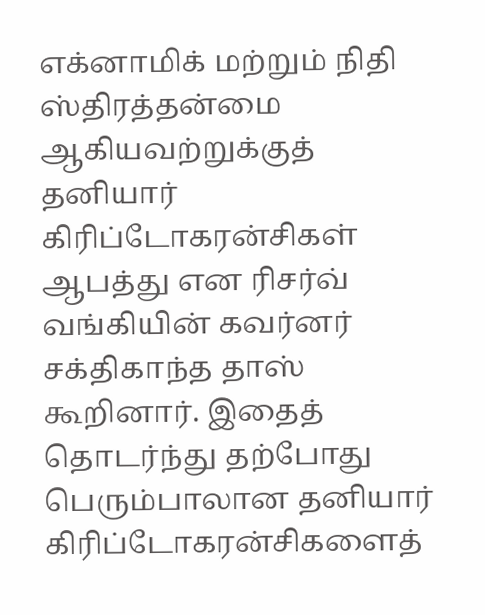எக்னாமிக் மற்றும் நிதி ஸ்திரத்தன்மை ஆகியவற்றுக்குத் தனியார் கிரிப்டோகரன்சிகள் ஆபத்து என ரிசர்வ் வங்கியின் கவர்னர் சக்திகாந்த தாஸ் கூறினார். இதைத் தொடர்ந்து தற்போது பெரும்பாலான தனியார் கிரிப்டோகரன்சிகளைத்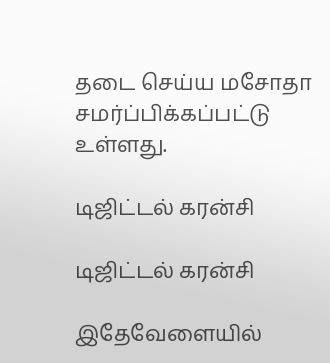தடை செய்ய மசோதா சமர்ப்பிக்கப்பட்டு உள்ளது.

டிஜிட்டல் கரன்சி

டிஜிட்டல் கரன்சி

இதேவேளையில்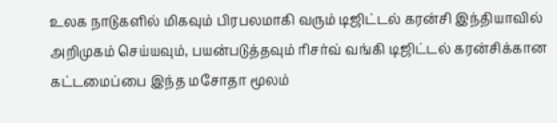உலக நாடுகளில் மிகவும் பிரபலமாகி வரும் டிஜிட்டல் கரன்சி இந்தியாவில் அறிமுகம் செய்யவும், பயன்படுத்தவும் ரிசர்வ் வங்கி டிஜிட்டல் கரன்சிக்கான கட்டமைப்பை இந்த மசோதா மூலம்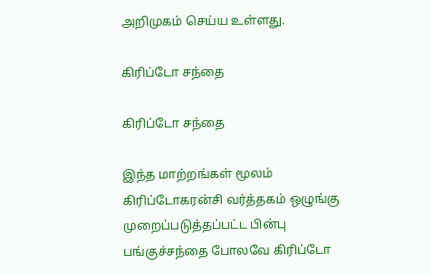அறிமுகம் செய்ய உள்ளது.

கிரிப்டோ சந்தை

கிரிப்டோ சந்தை

இந்த மாற்றங்கள் மூலம் கிரிப்டோகரன்சி வர்த்தகம் ஒழுங்கு முறைப்படுத்தப்பட்ட பின்பு பங்குச்சந்தை போலவே கிரிப்டோ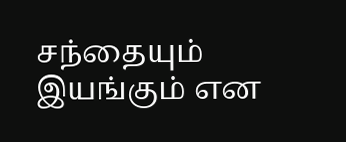சந்தையும் இயங்கும் என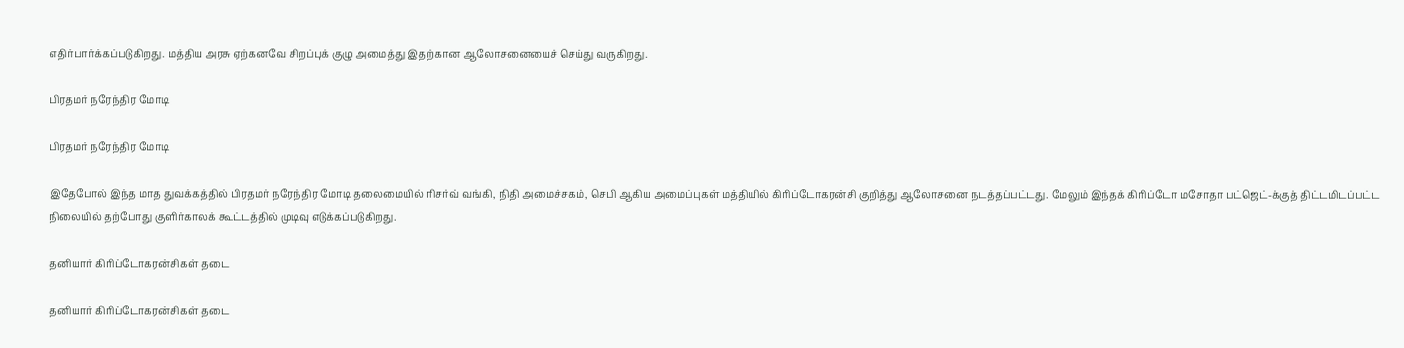எதிர்பார்க்கப்படுகிறது. மத்திய அரசு ஏற்கனவே சிறப்புக் குழு அமைத்து இதற்கான ஆலோசனையைச் செய்து வருகிறது.

பிரதமர் நரேந்திர மோடி

பிரதமர் நரேந்திர மோடி

இதேபோல் இந்த மாத துவக்கத்தில் பிரதமர் நரேந்திர மோடி தலைமையில் ரிசர்வ் வங்கி, நிதி அமைச்சகம், செபி ஆகிய அமைப்புகள் மத்தியில் கிரிப்டோகரன்சி குறித்து ஆலோசனை நடத்தப்பட்டது. மேலும் இந்தக் கிரிப்டோ மசோதா பட்ஜெட்-க்குத் திட்டமிடப்பட்ட நிலையில் தற்போது குளிர்காலக் கூட்டத்தில் முடிவு எடுக்கப்படுகிறது.

தனியார் கிரிப்டோகரன்சிகள் தடை

தனியார் கிரிப்டோகரன்சிகள் தடை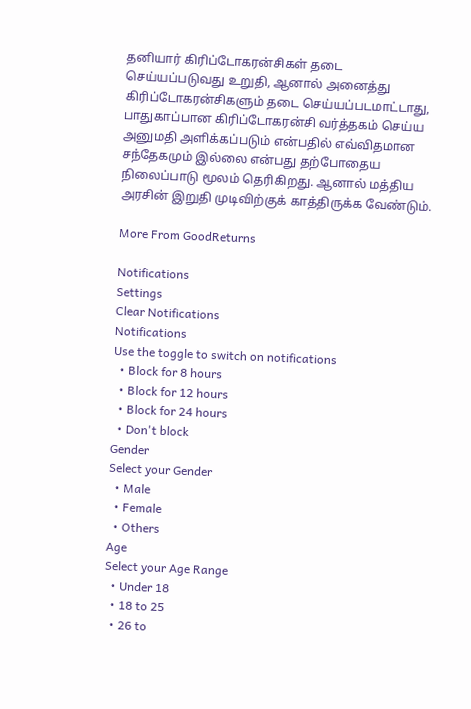தனியார் கிரிப்டோகரன்சிகள் தடை செய்யப்படுவது உறுதி, ஆனால் அனைத்து கிரிப்டோகரன்சிகளும் தடை செய்யப்படமாட்டாது, பாதுகாப்பான கிரிப்டோகரன்சி வர்த்தகம் செய்ய அனுமதி அளிக்கப்படும் என்பதில் எவ்விதமான சந்தேகமும் இல்லை என்பது தற்போதைய நிலைப்பாடு மூலம் தெரிகிறது. ஆனால் மத்திய அரசின் இறுதி முடிவிற்குக் காத்திருக்க வேண்டும்.

More From GoodReturns

Notifications
Settings
Clear Notifications
Notifications
Use the toggle to switch on notifications
  • Block for 8 hours
  • Block for 12 hours
  • Block for 24 hours
  • Don't block
Gender
Select your Gender
  • Male
  • Female
  • Others
Age
Select your Age Range
  • Under 18
  • 18 to 25
  • 26 to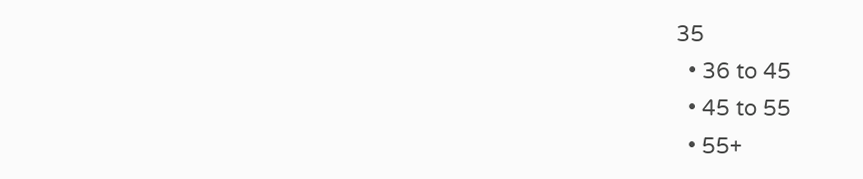35
  • 36 to 45
  • 45 to 55
  • 55+